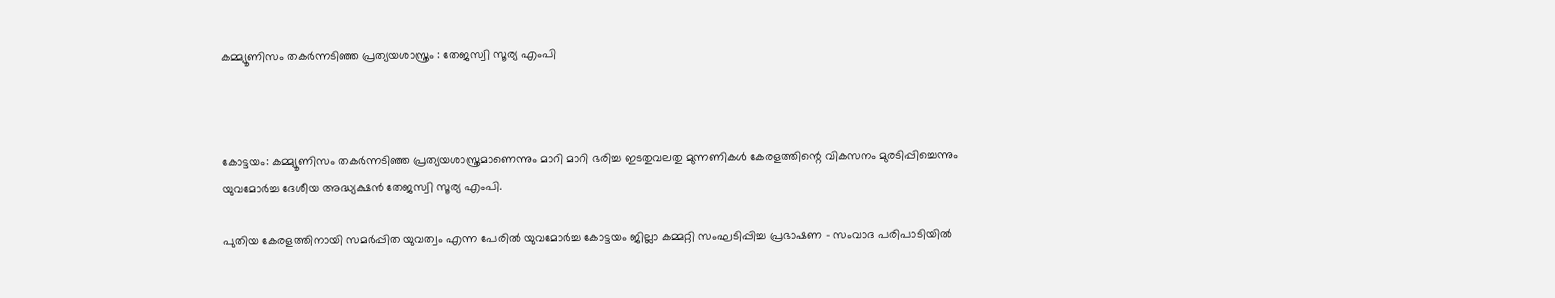കമ്മ്യൂണിസം തകര്‍ന്നടിഞ്ഞ പ്രത്യയശാസ്ത്രം : തേജസ്വി സൂര്യ എംപി



കോട്ടയം: കമ്മ്യൂണിസം തകര്‍ന്നടിഞ്ഞ പ്രത്യയശാസ്ത്രമാണെന്നും മാറി മാറി ഭരിച്ച ഇടതുവലതു മുന്നണികള്‍ കേരളത്തിന്റെ വികസനം മുരടിപ്പിച്ചെന്നും യുവമോര്‍ച്ച ദേശീയ അദ്ധ്യക്ഷന്‍ തേജസ്വി സൂര്യ എംപി.

പുതിയ കേരളത്തിനായി സമര്‍പ്പിത യുവത്വം എന്ന പേരില്‍ യുവമോര്‍ച്ച കോട്ടയം ജില്ലാ കമ്മറ്റി സംഘടിപ്പിച്ച പ്രഭാഷണ - സംവാദ പരിപാടിയില്‍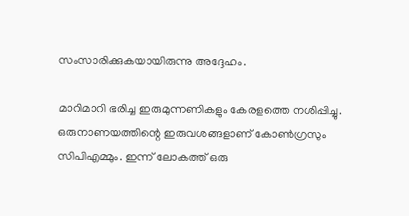സംസാരിക്കുകയായിരുന്നു അദ്ദേഹം.

മാറിമാറി ഭരിച്ച ഇരുമുന്നണികളും കേരളത്തെ നശിപ്പിച്ചു. ഒരുനാണയത്തിന്റെ ഇരുവശങ്ങളാണ് കോണ്‍ഗ്രസും സിപിഎമ്മും. ഇന്ന് ലോകത്ത് ഒരു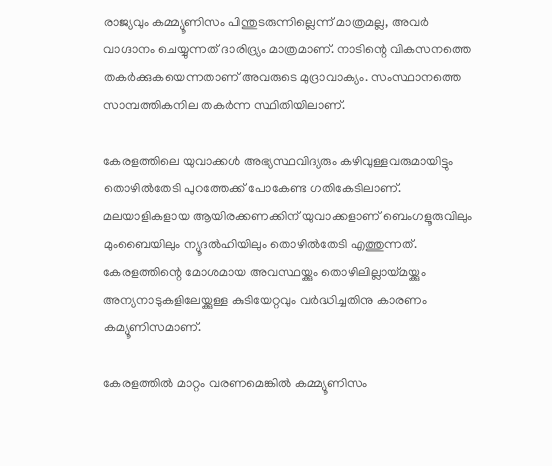രാജ്യവും കമ്മ്യൂണിസം പിന്തുടരുന്നില്ലെന്ന് മാത്രമല്ല, അവര്‍ വാഗ്ദാനം ചെയ്യുന്നത് ദാരിദ്ര്യം മാത്രമാണ്. നാടിന്റെ വികസനത്തെ തകര്‍ക്കുകയെന്നതാണ് അവരുടെ മുദ്രാവാക്യം. സംസ്ഥാനത്തെ സാമ്പത്തികനില തകര്‍ന്ന സ്ഥിതിയിലാണ്.

കേരളത്തിലെ യുവാക്കള്‍ അഭ്യസ്ഥവിദ്യരും കഴിവുള്ളവരുമായിട്ടും തൊഴില്‍തേടി പുറത്തേക്ക് പോകേണ്ട ഗതികേടിലാണ്. മലയാളികളായ ആയിരക്കണക്കിന് യുവാക്കളാണ് ബെംഗളൂരുവിലും മുംബൈയിലും ന്യൂദല്‍ഹിയിലും തൊഴില്‍തേടി എത്തുന്നത്. കേരളത്തിന്റെ മോശമായ അവസ്ഥയ്ക്കും തൊഴിലില്ലായ്മയ്ക്കും അന്യനാടുകളിലേയ്ക്കുള്ള കുടിയേറ്റവും വര്‍ദ്ധിച്ചതിനു കാരണം കമ്യൂണിസമാണ്.

കേരളത്തില്‍ മാറ്റം വരണമെങ്കില്‍ കമ്മ്യൂണിസം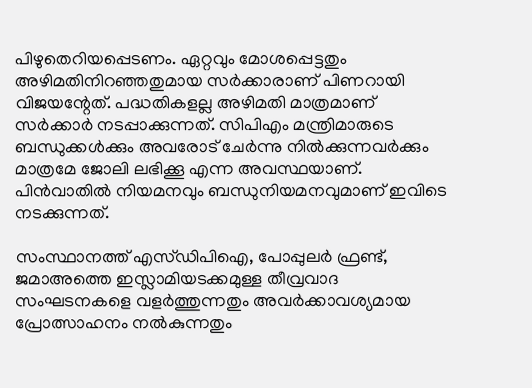പിഴുതെറിയപ്പെടണം. ഏറ്റവും മോശപ്പെട്ടതും അഴിമതിനിറഞ്ഞതുമായ സര്‍ക്കാരാണ് പിണറായി വിജയന്റേത്. പദ്ധതികളല്ല അഴിമതി മാത്രമാണ് സര്‍ക്കാര്‍ നടപ്പാക്കുന്നത്. സിപിഎം മന്ത്രിമാരുടെ ബന്ധുക്കള്‍ക്കും അവരോട് ചേര്‍ന്നു നില്‍ക്കുന്നവര്‍ക്കും മാത്രമേ ജോലി ലഭിക്കൂ എന്ന അവസ്ഥയാണ്. പിന്‍വാതില്‍ നിയമനവും ബന്ധുനിയമനവുമാണ് ഇവിടെ നടക്കുന്നത്.

സംസ്ഥാനത്ത് എസ്ഡിപിഐ, പോപ്പുലര്‍ ഫ്രണ്ട്, ജമാഅത്തെ ഇസ്ലാമിയടക്കമുള്ള തീവ്രവാദ സംഘടനകളെ വളര്‍ത്തുന്നതും അവര്‍ക്കാവശ്യമായ പ്രോത്സാഹനം നല്‍കുന്നതും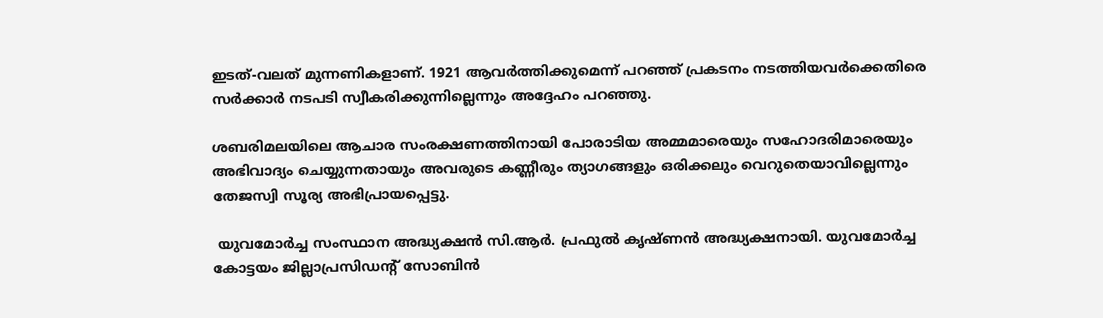ഇടത്-വലത് മുന്നണികളാണ്. 1921 ആവര്‍ത്തിക്കുമെന്ന് പറഞ്ഞ് പ്രകടനം നടത്തിയവര്‍ക്കെതിരെ സര്‍ക്കാര്‍ നടപടി സ്വീകരിക്കുന്നില്ലെന്നും അദ്ദേഹം പറഞ്ഞു.

ശബരിമലയിലെ ആചാര സംരക്ഷണത്തിനായി പോരാടിയ അമ്മമാരെയും സഹോദരിമാരെയും അഭിവാദ്യം ചെയ്യുന്നതായും അവരുടെ കണ്ണീരും ത്യാഗങ്ങളും ഒരിക്കലും വെറുതെയാവില്ലെന്നും തേജസ്വി സൂര്യ അഭിപ്രായപ്പെട്ടു.

 യുവമോര്‍ച്ച സംസ്ഥാന അദ്ധ്യക്ഷന്‍ സി.ആര്‍. പ്രഫുല്‍ കൃഷ്ണന്‍ അദ്ധ്യക്ഷനായി. യുവമോര്‍ച്ച കോട്ടയം ജില്ലാപ്രസിഡന്റ് സോബിന്‍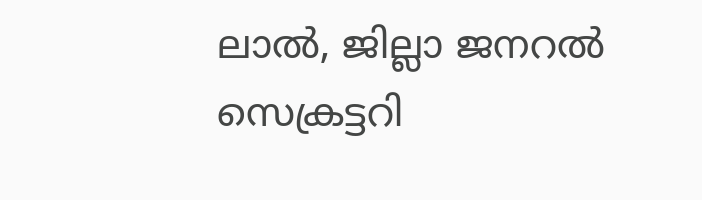ലാല്‍, ജില്ലാ ജനറല്‍ സെക്രട്ടറി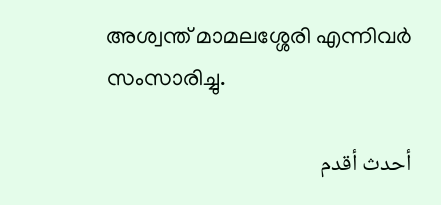അശ്വന്ത് മാമലശ്ശേരി എന്നിവര്‍ സംസാരിച്ചു.

أحدث أقدم